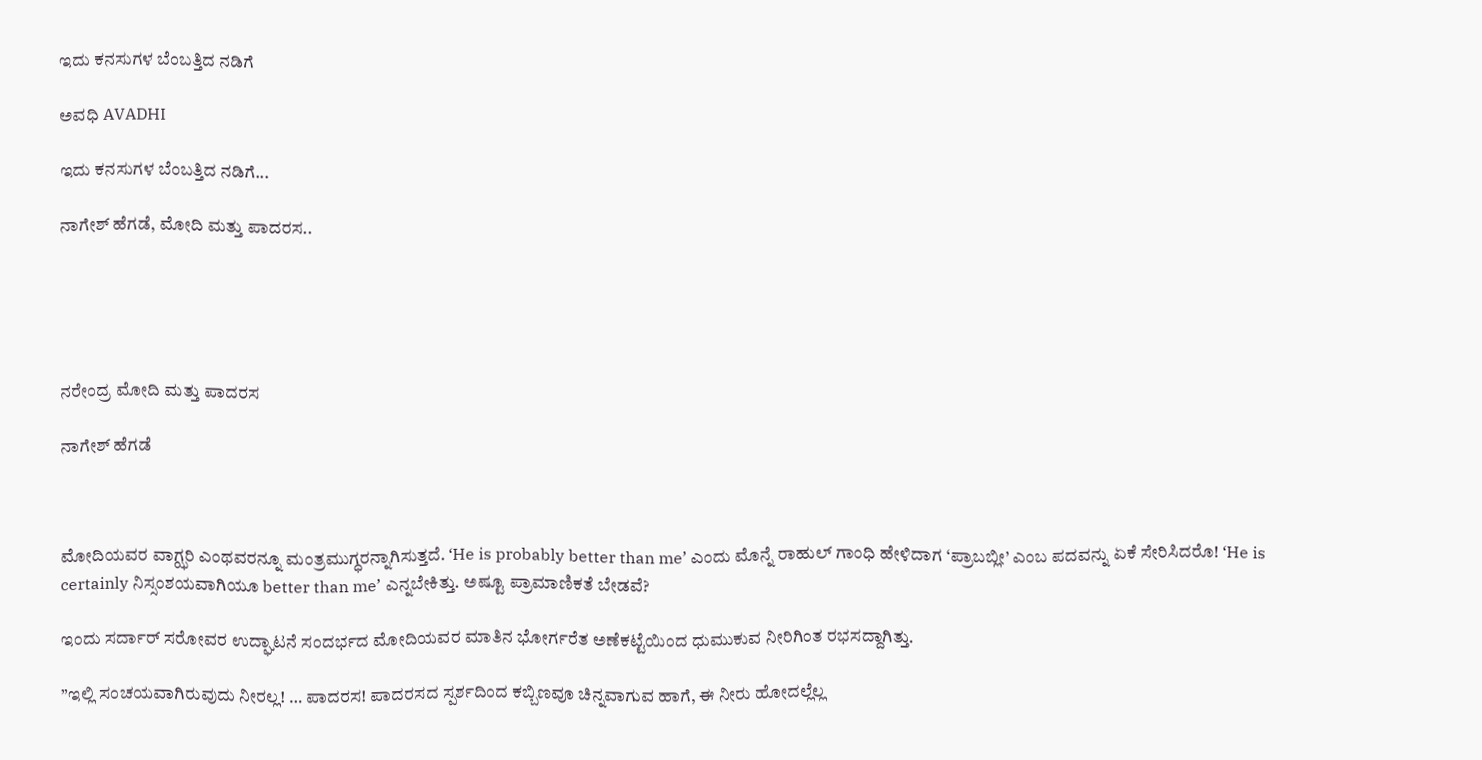ಇದು ಕನಸುಗಳ ಬೆಂಬತ್ತಿದ ನಡಿಗೆ‍

ಅವಧಿ AVADHI

ಇದು ಕನಸುಗಳ ಬೆಂಬತ್ತಿದ ನಡಿಗೆ...

ನಾಗೇಶ್ ಹೆಗಡೆ, ಮೋದಿ ಮತ್ತು ಪಾದರಸ..





ನರೇಂದ್ರ ಮೋದಿ ಮತ್ತು ಪಾದರಸ

ನಾಗೇಶ್ ಹೆಗಡೆ



ಮೋದಿಯವರ ವಾಗ್ಝರಿ ಎಂಥವರನ್ನೂ ಮಂತ್ರಮುಗ್ಧರನ್ನಾಗಿಸುತ್ತದೆ. ‘He is probably better than me’ ಎಂದು ಮೊನ್ನೆ ರಾಹುಲ್‍ ಗಾಂಧಿ ಹೇಳಿದಾಗ ‘ಪ್ರಾಬಬ್ಲೀ’ ಎಂಬ ಪದವನ್ನು ಏಕೆ ಸೇರಿಸಿದರೊ! ‘He is certainly ನಿಸ್ಸಂಶಯವಾಗಿಯೂ better than me’ ಎನ್ನಬೇಕಿತ್ತು. ಅಷ್ಟೂ ಪ್ರಾಮಾಣಿಕತೆ ಬೇಡವೆ?

ಇಂದು ಸರ್ದಾರ್ ಸರೋವರ ಉದ್ಘಾಟನೆ ಸಂದರ್ಭದ ಮೋದಿಯವರ ಮಾತಿನ ಭೋರ್ಗರೆತ ಅಣೆಕಟ್ಟೆಯಿಂದ ಧುಮುಕುವ ನೀರಿಗಿಂತ ರಭಸದ್ದಾಗಿತ್ತು.

”ಇಲ್ಲಿ ಸಂಚಯವಾಗಿರುವುದು ನೀರಲ್ಲ! … ಪಾದರಸ! ಪಾದರಸದ ಸ್ಪರ್ಶದಿಂದ ಕಬ್ಬಿಣವೂ ಚಿನ್ನವಾಗುವ ಹಾಗೆ, ಈ ನೀರು ಹೋದಲ್ಲೆಲ್ಲ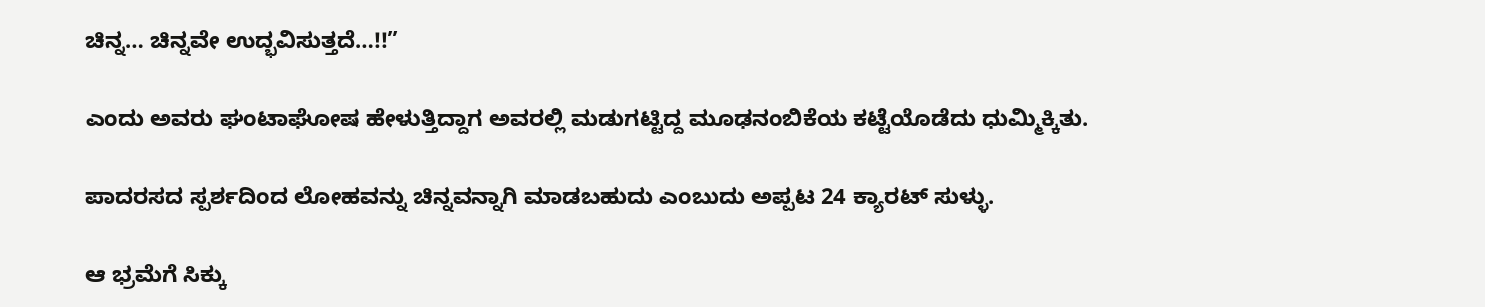ಚಿನ್ನ… ಚಿನ್ನವೇ ಉದ್ಭವಿಸುತ್ತದೆ…!!”

ಎಂದು ಅವರು ಘಂಟಾಘೋಷ ಹೇಳುತ್ತಿದ್ದಾಗ ಅವರಲ್ಲಿ ಮಡುಗಟ್ಟಿದ್ದ ಮೂಢನಂಬಿಕೆಯ ಕಟ್ಟೆಯೊಡೆದು ಧುಮ್ಮಿಕ್ಕಿತು.

ಪಾದರಸದ ಸ್ಪರ್ಶದಿಂದ ಲೋಹವನ್ನು ಚಿನ್ನವನ್ನಾಗಿ ಮಾಡಬಹುದು ಎಂಬುದು ಅಪ್ಪಟ 24 ಕ್ಯಾರಟ್‍ ಸುಳ್ಳು.

ಆ ಭ್ರಮೆಗೆ ಸಿಕ್ಕು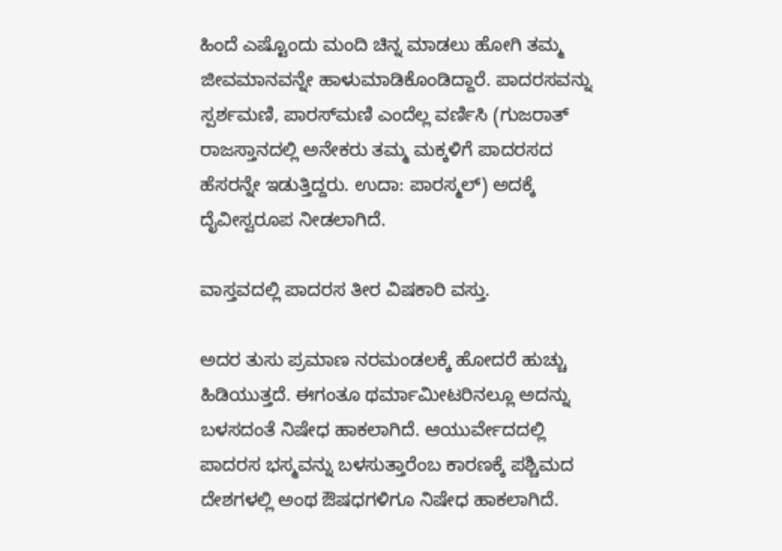ಹಿಂದೆ ಎಷ್ಟೊಂದು ಮಂದಿ ಚಿನ್ನ ಮಾಡಲು ಹೋಗಿ ತಮ್ಮ ಜೀವಮಾನವನ್ನೇ ಹಾಳುಮಾಡಿಕೊಂಡಿದ್ದಾರೆ. ಪಾದರಸವನ್ನು ಸ್ಪರ್ಶಮಣಿ, ಪಾರಸ್‍ಮಣಿ ಎಂದೆಲ್ಲ ವರ್ಣಿಸಿ (ಗುಜರಾತ್ ರಾಜಸ್ತಾನದಲ್ಲಿ ಅನೇಕರು ತಮ್ಮ ಮಕ್ಕಳಿಗೆ ಪಾದರಸದ ಹೆಸರನ್ನೇ ಇಡುತ್ತಿದ್ದರು. ಉದಾ: ಪಾರಸ್ಮಲ್) ಅದಕ್ಕೆ ದೈವೀಸ್ವರೂಪ ನೀಡಲಾಗಿದೆ.

ವಾಸ್ತವದಲ್ಲಿ ಪಾದರಸ ತೀರ ವಿಷಕಾರಿ ವಸ್ತು.

ಅದರ ತುಸು ಪ್ರಮಾಣ ನರಮಂಡಲಕ್ಕೆ ಹೋದರೆ ಹುಚ್ಚು ಹಿಡಿಯುತ್ತದೆ. ಈಗಂತೂ ಥರ್ಮಾಮೀಟರಿನಲ್ಲೂ ಅದನ್ನು ಬಳಸದಂತೆ ನಿಷೇಧ ಹಾಕಲಾಗಿದೆ. ಆಯುರ್ವೇದದಲ್ಲಿ ಪಾದರಸ ಭಸ್ಮವನ್ನು ಬಳಸುತ್ತಾರೆಂಬ ಕಾರಣಕ್ಕೆ ಪಶ್ಚಿಮದ ದೇಶಗಳಲ್ಲಿ ಅಂಥ ಔಷಧಗಳಿಗೂ ನಿಷೇಧ ಹಾಕಲಾಗಿದೆ.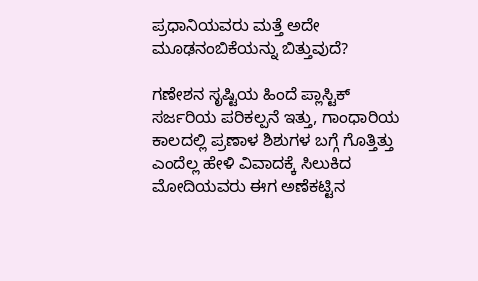ಪ್ರಧಾನಿಯವರು ಮತ್ತೆ ಅದೇ ಮೂಢನಂಬಿಕೆಯನ್ನು ಬಿತ್ತುವುದೆ?

ಗಣೇಶನ ಸೃಷ್ಟಿಯ ಹಿಂದೆ ಪ್ಲಾಸ್ಟಿಕ್ ಸರ್ಜರಿಯ ಪರಿಕಲ್ಪನೆ ಇತ್ತು, ಗಾಂಧಾರಿಯ ಕಾಲದಲ್ಲಿ ಪ್ರಣಾಳ ಶಿಶುಗಳ ಬಗ್ಗೆ ಗೊತ್ತಿತ್ತು ಎಂದೆಲ್ಲ ಹೇಳಿ ವಿವಾದಕ್ಕೆ ಸಿಲುಕಿದ ಮೋದಿಯವರು ಈಗ ಅಣೆಕಟ್ಟಿನ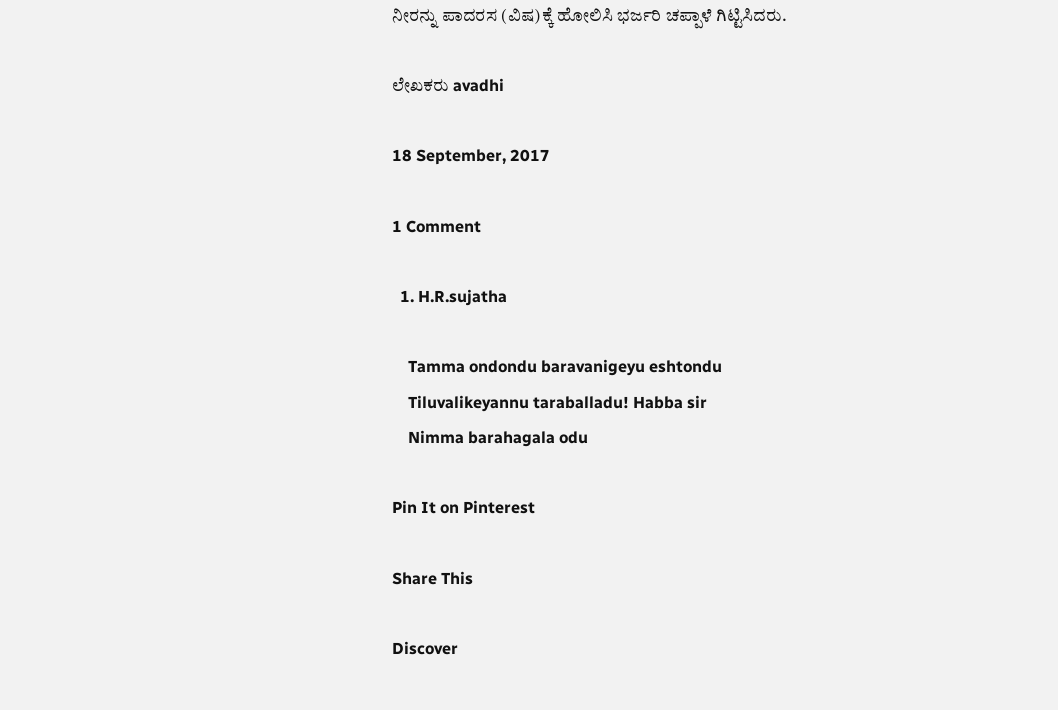ನೀರನ್ನು ಪಾದರಸ (ವಿಷ)ಕ್ಕೆ ಹೋಲಿಸಿ ಭರ್ಜರಿ ಚಪ್ಪಾಳೆ ಗಿಟ್ಟಿಸಿದರು.

ಲೇಖಕರು avadhi

18 September, 2017

1 Comment

  1. H.R.sujatha

    Tamma ondondu baravanigeyu eshtondu
    Tiluvalikeyannu taraballadu! Habba sir
    Nimma barahagala odu

Pin It on Pinterest

Share This

Discover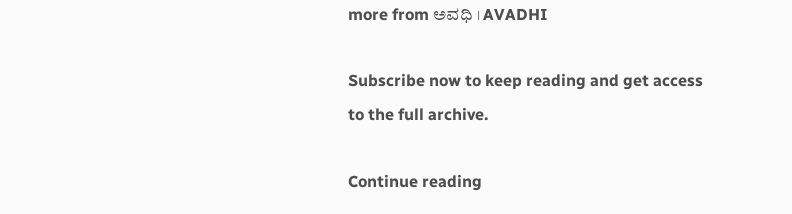more from ಅವಧಿ । AVADHI

Subscribe now to keep reading and get access to the full archive.

Continue reading